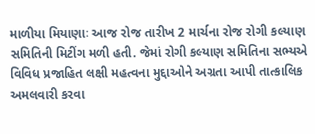માળીયા મિયાણાઃ આજ રોજ તારીખ 2 માર્ચના રોજ રોગી કલ્યાણ સમિતિની મિટીંગ મળી હતી. જેમાં રોગી કલ્યાણ સમિતિના સભ્યએ વિવિધ પ્રજાહિત લક્ષી મહત્વના મુદ્દાઓને અગ્રતા આપી તાત્કાલિક અમલવારી કરવા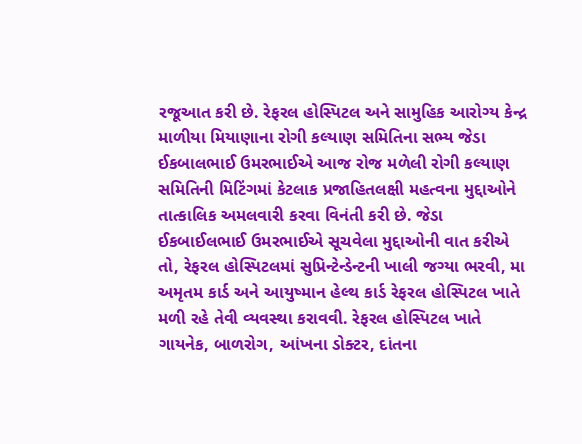રજૂઆત કરી છે. રેફરલ હોસ્પિટલ અને સામુહિક આરોગ્ય કેન્દ્ર માળીયા મિયાણાના રોગી કલ્યાણ સમિતિના સભ્ય જેડા ઈકબાલભાઈ ઉમરભાઈએ આજ રોજ મળેલી રોગી કલ્યાણ સમિતિની મિટિંગમાં કેટલાક પ્રજાહિતલક્ષી મહત્વના મુદ્દાઓને તાત્કાલિક અમલવારી કરવા વિનંતી કરી છે. જેડા ઈકબાઈલભાઈ ઉમરભાઈએ સૂચવેલા મુદ્દાઓની વાત કરીએ તો, રેફરલ હોસ્પિટલમાં સુપ્રિન્ટેન્ડેન્ટની ખાલી જગ્યા ભરવી, મા અમૃતમ કાર્ડ અને આયુષ્માન હેલ્થ કાર્ડ રેફરલ હોસ્પિટલ ખાતે મળી રહે તેવી વ્યવસ્થા કરાવવી. રેફરલ હોસ્પિટલ ખાતે ગાયનેક, બાળરોગ, આંખના ડોક્ટર, દાંતના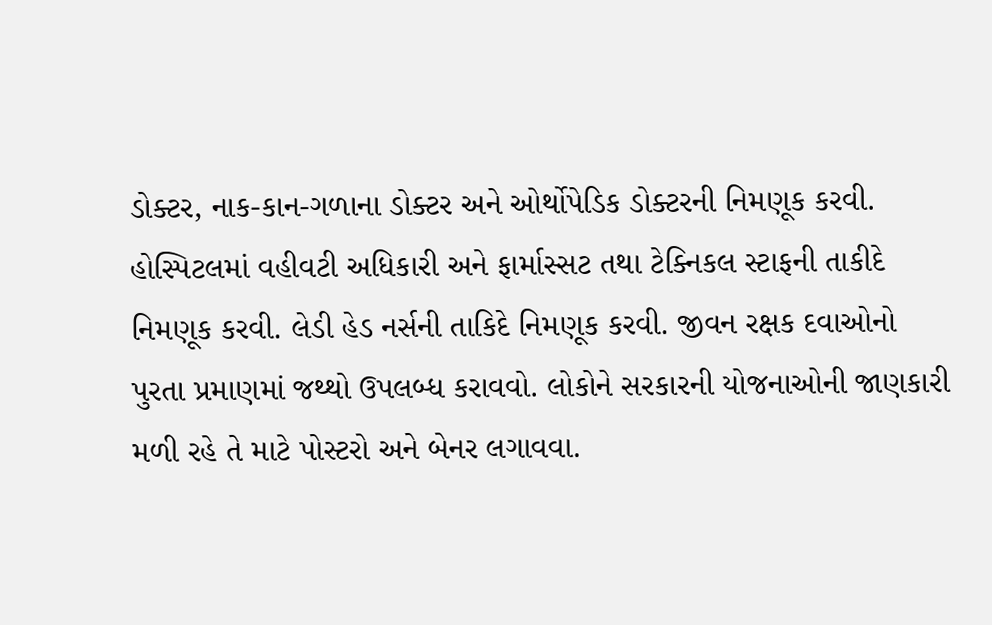ડોક્ટર, નાક-કાન-ગળાના ડોક્ટર અને ઓર્થોપેડિક ડોક્ટરની નિમણૂક કરવી. હોસ્પિટલમાં વહીવટી અધિકારી અને ફાર્માસ્સટ તથા ટેક્નિકલ સ્ટાફની તાકીદે નિમણૂક કરવી. લેડી હેડ નર્સની તાકિદે નિમણૂક કરવી. જીવન રક્ષક દવાઓનો પુરતા પ્રમાણમાં જથ્થો ઉપલબ્ધ કરાવવો. લોકોને સરકારની યોજનાઓની જાણકારી મળી રહે તે માટે પોસ્ટરો અને બેનર લગાવવા.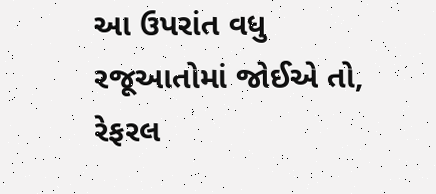આ ઉપરાંત વધુ રજૂઆતોમાં જોઈએ તો, રેફરલ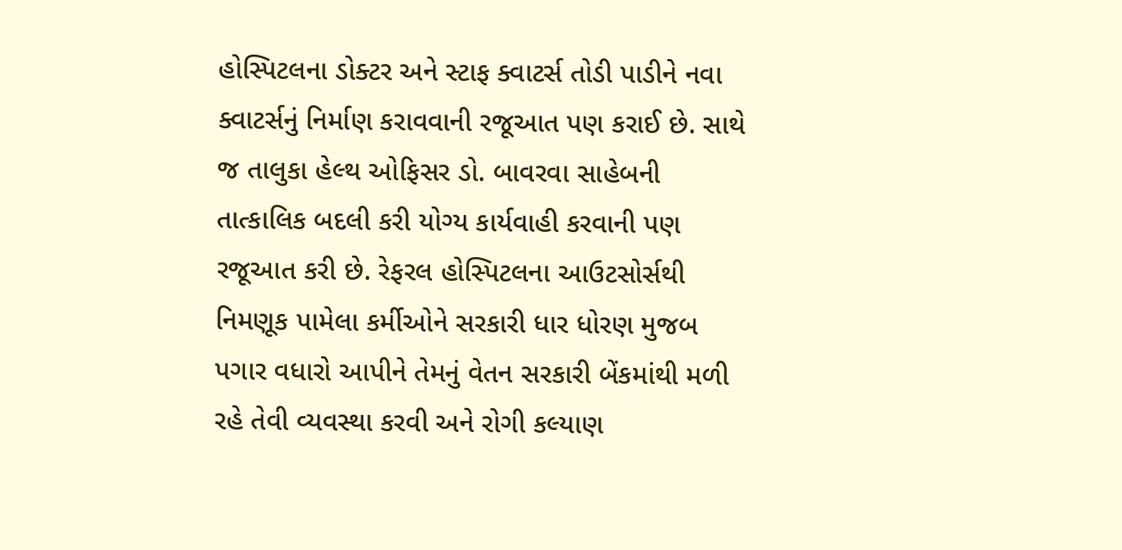હોસ્પિટલના ડોક્ટર અને સ્ટાફ ક્વાટર્સ તોડી પાડીને નવા ક્વાટર્સનું નિર્માણ કરાવવાની રજૂઆત પણ કરાઈ છે. સાથે જ તાલુકા હેલ્થ ઓફિસર ડો. બાવરવા સાહેબની તાત્કાલિક બદલી કરી યોગ્ય કાર્યવાહી કરવાની પણ રજૂઆત કરી છે. રેફરલ હોસ્પિટલના આઉટસોર્સથી નિમણૂક પામેલા કર્મીઓને સરકારી ધાર ધોરણ મુજબ પગાર વધારો આપીને તેમનું વેતન સરકારી બેંકમાંથી મળી રહે તેવી વ્યવસ્થા કરવી અને રોગી કલ્યાણ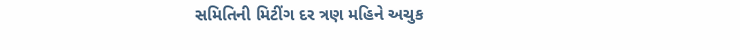સમિતિની મિટીંગ દર ત્રણ મહિને અચુક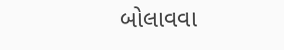બોલાવવા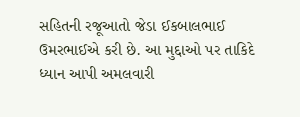સહિતની રજૂઆતો જેડા ઈકબાલભાઈ ઉમરભાઈએ કરી છે. આ મુદ્દાઓ પર તાકિદે ધ્યાન આપી અમલવારી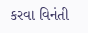કરવા વિનંતી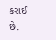કરાઈ છે.